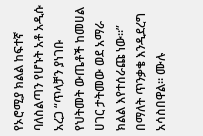የኦሮሚያ ክልል ከፍተኛ ባለስልጣን የሆኑት አቶ አዲሱ አረጋ “ጥላቻን ያነገቡ የህትመት ውጤቶች ከመሀል ሀገር ታትመው ወደ አማራ ክልል እየተሰራጩ ነው።” በማለት ጥንቃቄ እንዲደረግ አሳስበዋል። ሙሉ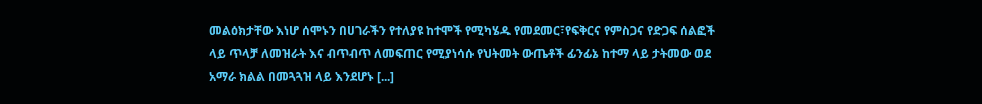መልዕክታቸው እነሆ ሰሞኑን በሀገራችን የተለያዩ ከተሞች የሚካሄዱ የመደመር፣የፍቅርና የምስጋና የድጋፍ ሰልፎች ላይ ጥላቻ ለመዝራት እና ብጥብጥ ለመፍጠር የሚያነሳሱ የህትመት ውጤቶች ፊንፊኔ ከተማ ላይ ታትመው ወደ አማራ ክልል በመጓጓዝ ላይ እንደሆኑ [...]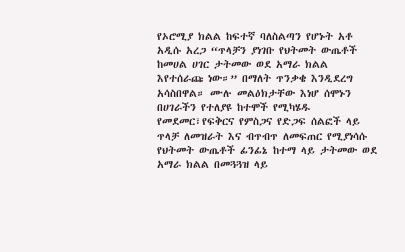የኦሮሚያ ክልል ከፍተኛ ባለስልጣን የሆኑት አቶ አዲሱ አረጋ “ጥላቻን ያነገቡ የህትመት ውጤቶች ከመሀል ሀገር ታትመው ወደ አማራ ክልል እየተሰራጩ ነው።” በማለት ጥንቃቄ እንዲደረግ አሳስበዋል። ሙሉ መልዕክታቸው እነሆ ሰሞኑን በሀገራችን የተለያዩ ከተሞች የሚካሄዱ የመደመር፣የፍቅርና የምስጋና የድጋፍ ሰልፎች ላይ ጥላቻ ለመዝራት እና ብጥብጥ ለመፍጠር የሚያነሳሱ የህትመት ውጤቶች ፊንፊኔ ከተማ ላይ ታትመው ወደ አማራ ክልል በመጓጓዝ ላይ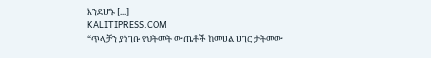እንደሆኑ [...]
KALITIPRESS.COM
“ጥላቻን ያነገቡ የህትመት ውጤቶች ከመሀል ሀገር ታትመው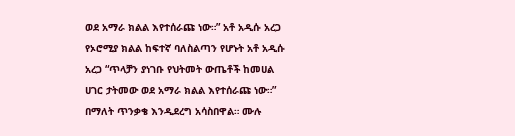ወደ አማራ ክልል እየተሰራጩ ነው።” አቶ አዲሱ አረጋ
የኦሮሚያ ክልል ከፍተኛ ባለስልጣን የሆኑት አቶ አዲሱ አረጋ “ጥላቻን ያነገቡ የህትመት ውጤቶች ከመሀል ሀገር ታትመው ወደ አማራ ክልል እየተሰራጩ ነው።” በማለት ጥንቃቄ እንዲደረግ አሳስበዋል። ሙሉ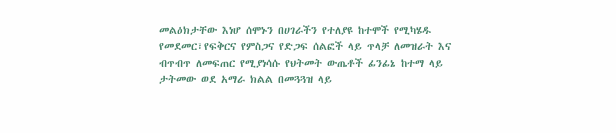መልዕክታቸው እነሆ ሰሞኑን በሀገራችን የተለያዩ ከተሞች የሚካሄዱ የመደመር፣የፍቅርና የምስጋና የድጋፍ ሰልፎች ላይ ጥላቻ ለመዝራት እና ብጥብጥ ለመፍጠር የሚያነሳሱ የህትመት ውጤቶች ፊንፊኔ ከተማ ላይ ታትመው ወደ አማራ ክልል በመጓጓዝ ላይ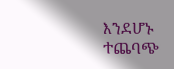እንደሆኑ ተጨባጭ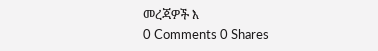መረጃዎች እ
0 Comments 0 Shares